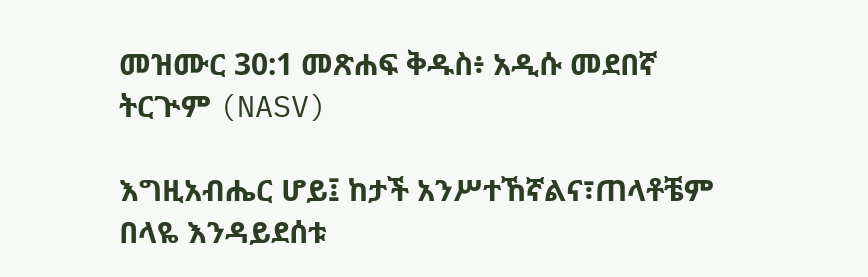መዝሙር 30:1 መጽሐፍ ቅዱስ፥ አዲሱ መደበኛ ትርጒም (NASV)

እግዚአብሔር ሆይ፤ ከታች አንሥተኸኛልና፣ጠላቶቼም በላዬ እንዳይደሰቱ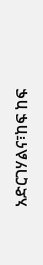አድርገሃልና፣ከፍ ከፍ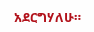አደርግሃለሁ።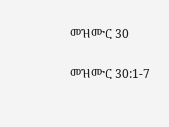መዝሙር 30

መዝሙር 30:1-7